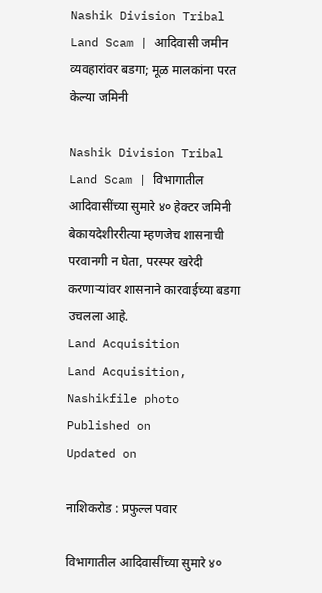Nashik Division Tribal Land Scam | आदिवासी जमीन व्यवहारांवर बडगा; मूळ मालकांना परत केल्या जमिनी

Nashik Division Tribal Land Scam | विभागातील आदिवासींच्या सुमारे ४० हेक्टर जमिनी बेकायदेशीररीत्या म्हणजेच शासनाची परवानगी न घेता, परस्पर खरेदी करणाऱ्यांवर शासनाने कारवाईच्या बडगा उचलला आहे.
Land Acquisition
Land Acquisition, Nashikfile photo
Published on
Updated on

नाशिकरोड : प्रफुल्ल पवार

विभागातील आदिवासींच्या सुमारे ४०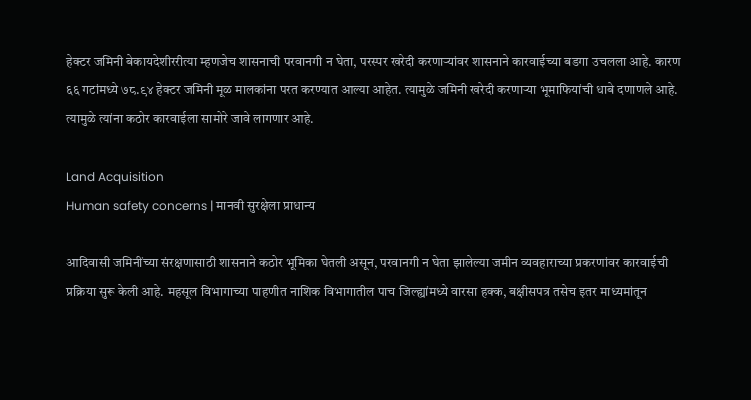हेक्टर जमिनी बेकायदेशीररीत्या म्हणजेच शासनाची परवानगी न घेता, परस्पर खरेदी करणाऱ्यांवर शासनाने कारवाईच्या बडगा उचलला आहे. कारण ६६ गटांमध्ये ७८.९४ हेक्टर जमिनी मूळ मालकांना परत करण्यात आल्या आहेत. त्यामुळे जमिनी खरेदी करणाऱ्या भूमाफियांची धाबे दणाणले आहे. त्यामुळे त्यांना कठोर कारवाईला सामोरे जावे लागणार आहे.

Land Acquisition
Human safety concerns | मानवी सुरक्षेला प्राधान्य

आदिवासी जमिनींच्या संरक्षणासाठी शासनाने कठोर भूमिका घेतली असून, परवानगी न घेता झालेल्या जमीन व्यवहाराच्या प्रकरणांवर कारवाईची प्रक्रिया सुरू केली आहे. महसूल विभागाच्या पाहणीत नाशिक विभागातील पाच जिल्ह्यांमध्ये वारसा हक्क, बक्षीसपत्र तसेच इतर माध्यमांतून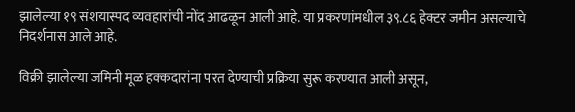झालेल्या १९ संशयास्पद व्यवहारांची नोंद आढळून आली आहे. या प्रकरणांमधील ३९.८६ हेक्टर जमीन असल्याचे निदर्शनास आले आहे.

विक्री झालेल्या जमिनी मूळ हक्कदारांना परत देण्याची प्रक्रिया सुरू करण्यात आली असून,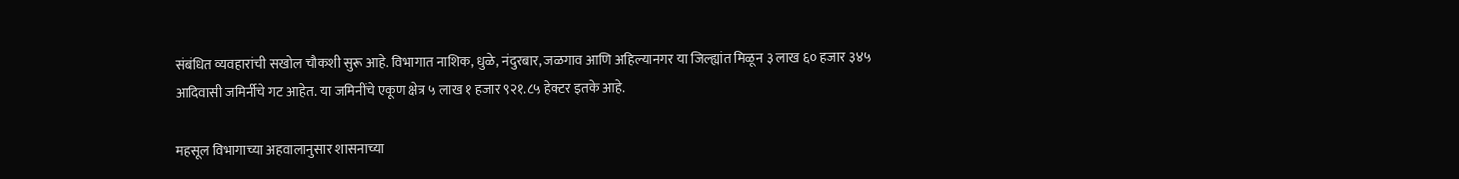संबंधित व्यवहारांची सखोल चौकशी सुरू आहे. विभागात नाशिक, धुळे, नंदुरबार, जळगाव आणि अहिल्यानगर या जिल्ह्यांत मिळून ३ लाख ६० हजार ३४५ आदिवासी जमिर्नीचे गट आहेत. या जमिनींचे एकूण क्षेत्र ५ लाख १ हजार ९२१.८५ हेक्टर इतके आहे.

महसूल विभागाच्या अहवालानुसार शासनाच्या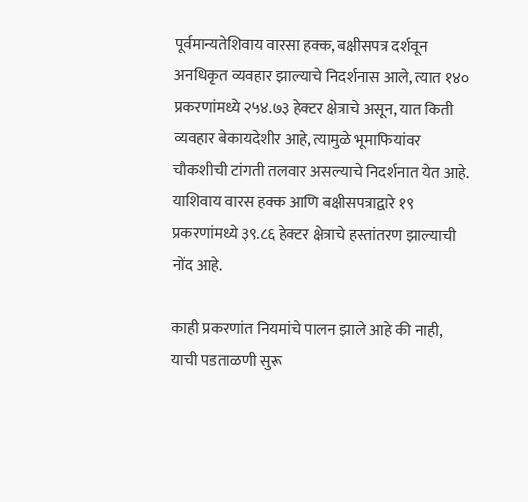पूर्वमान्यतेशिवाय वारसा हक्क, बक्षीसपत्र दर्शवून अनधिकृत व्यवहार झाल्याचे निदर्शनास आले, त्यात १४० प्रकरणांमध्ये २५४.७३ हेक्टर क्षेत्राचे असून, यात किती व्यवहार बेकायदेशीर आहे, त्यामुळे भूमाफियांवर चौकशीची टांगती तलवार असल्याचे निदर्शनात येत आहे. याशिवाय वारस हक्क आणि बक्षीसपत्राद्वारे १९ प्रकरणांमध्ये ३९.८६ हेक्टर क्षेत्राचे हस्तांतरण झाल्याची नोंद आहे.

काही प्रकरणांत नियमांचे पालन झाले आहे की नाही, याची पडताळणी सुरू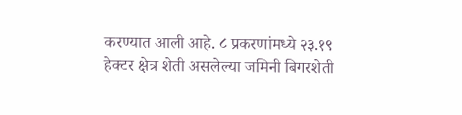करण्यात आली आहे. ८ प्रकरणांमध्ये २३.१९ हेक्टर क्षेत्र शेती असलेल्या जमिनी बिगरशेती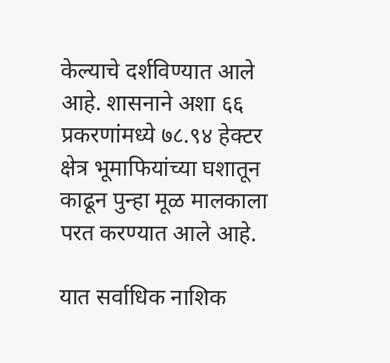केल्याचे दर्शविण्यात आले आहे. शासनाने अशा ६६ प्रकरणांमध्ये ७८.९४ हेक्टर क्षेत्र भूमाफियांच्या घशातून काढून पुन्हा मूळ मालकाला परत करण्यात आले आहे.

यात सर्वाधिक नाशिक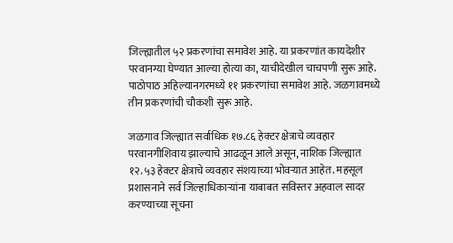जिल्ह्यातील ५२ प्रकरणांचा समावेश आहे. या प्रकरणांत कायदेशीर परवानग्या घेण्यात आल्या होत्या का, याचीदेखील चाचपणी सुरू आहे. पाठोपाठ अहिल्यानगरमध्ये ११ प्रकरणांचा समावेश आहे. जळगावमध्ये तीन प्रकरणांची चौकशी सुरू आहे.

जळगाव जिल्ह्यात सर्वाधिक १७.८६ हेक्टर क्षेत्राचे व्यवहार परवानगीशिवाय झाल्याचे आढळून आले असून, नाशिक जिल्ह्यात १२.५३ हेक्टर क्षेत्राचे व्यवहार संशयाच्या भोवऱ्यात आहेत. महसूल प्रशासनाने सर्व जिल्हाधिकाऱ्यांना याबाबत सविस्तर अहवाल सादर करण्याच्या सूचना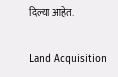दिल्या आहेत.

Land Acquisition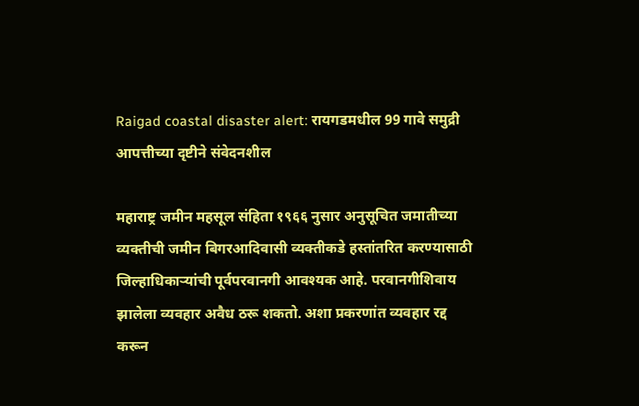Raigad coastal disaster alert: रायगडमधील 99 गावे समुद्री आपत्तीच्या दृष्टीने संवेदनशील

महाराष्ट्र जमीन महसूल संहिता १९६६ नुसार अनुसूचित जमातीच्या व्यक्तीची जमीन बिगरआदिवासी व्यक्तीकडे हस्तांतरित करण्यासाठी जिल्हाधिकाऱ्यांची पूर्वपरवानगी आवश्यक आहे. परवानगीशिवाय झालेला व्यवहार अवैध ठरू शकतो. अशा प्रकरणांत व्यवहार रद्द करून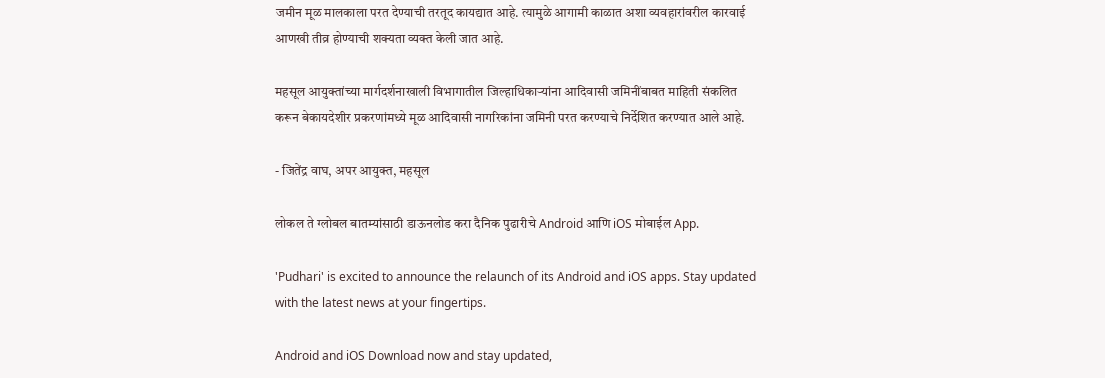जमीन मूळ मालकाला परत देण्याची तरतूद कायद्यात आहे. त्यामुळे आगामी काळात अशा व्यवहारांवरील कारवाई आणखी तीव्र होण्याची शक्यता व्यक्त केली जात आहे.

महसूल आयुक्तांच्या मार्गदर्शनाखाली विभागातील जिल्हाधिकाऱ्यांना आदिवासी जमिनींबाबत माहिती संकलित करून बेकायदेशीर प्रकरणांमध्ये मूळ आदिवासी नागरिकांना जमिनी परत करण्याचे निर्देशित करण्यात आले आहे.

- जितेंद्र वाघ, अपर आयुक्त, महसूल

लोकल ते ग्लोबल बातम्यांसाठी डाऊनलोड करा दैनिक पुढारीचे Android आणि iOS मोबाईल App.

'Pudhari' is excited to announce the relaunch of its Android and iOS apps. Stay updated with the latest news at your fingertips.

Android and iOS Download now and stay updated,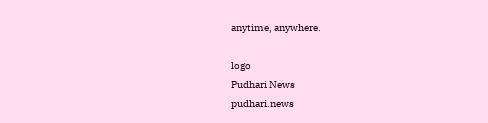anytime, anywhere.

logo
Pudhari News
pudhari.news